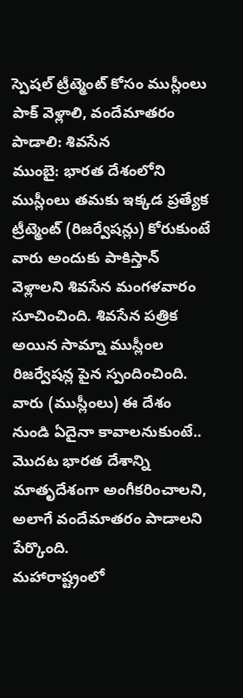స్పెషల్ ట్రీట్మెంట్ కోసం ముస్లీంలు పాక్ వెళ్లాలి, వందేమాతరం పాడాలి: శివసేన
ముంబై: భారత దేశంలోని ముస్లీంలు తమకు ఇక్కడ ప్రత్యేక ట్రీట్మెంట్ (రిజర్వేషన్లు) కోరుకుంటే వారు అందుకు పాకిస్తాన్ వెళ్లాలని శివసేన మంగళవారం సూచించింది. శివసేన పత్రిక అయిన సామ్నా ముస్లీంల రిజర్వేషన్ల పైన స్పందించింది. వారు (ముస్లీంలు) ఈ దేశం నుండి ఏదైనా కావాలనుకుంటే.. మొదట భారత దేశాన్ని మాతృదేశంగా అంగీకరించాలని, అలాగే వందేమాతరం పాడాలని పేర్కొంది.
మహారాష్ట్రంలో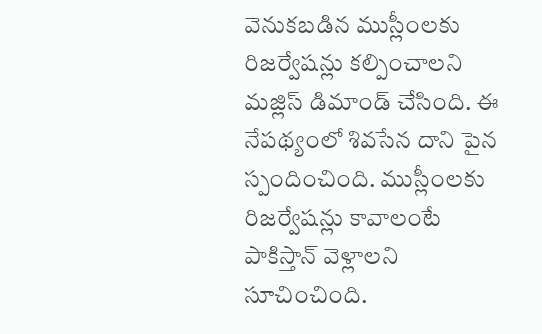వెనుకబడిన ముస్లీంలకు రిజర్వేషన్లు కల్పించాలని మజ్లిస్ డిమాండ్ చేసింది. ఈ నేపథ్యంలో శివసేన దాని పైన స్పందించింది. ముస్లీంలకు రిజర్వేషన్లు కావాలంటే పాకిస్తాన్ వెళ్లాలని సూచించింది.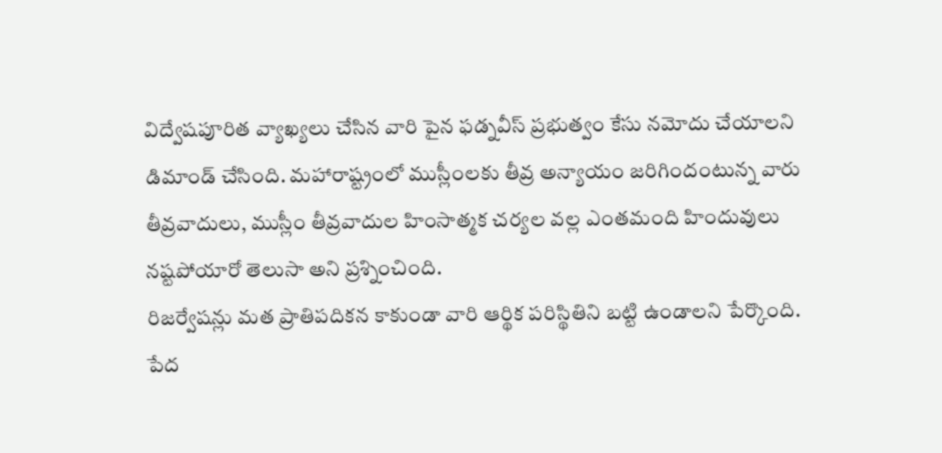విద్వేషపూరిత వ్యాఖ్యలు చేసిన వారి పైన ఫడ్నవీస్ ప్రభుత్వం కేసు నమోదు చేయాలని డిమాండ్ చేసింది. మహారాష్ట్రంలో ముస్లీంలకు తీవ్ర అన్యాయం జరిగిందంటున్న వారు తీవ్రవాదులు, ముస్లీం తీవ్రవాదుల హింసాత్మక చర్యల వల్ల ఎంతమంది హిందువులు నష్టపోయారో తెలుసా అని ప్రశ్నించింది.
రిజర్వేషన్లు మత ప్రాతిపదికన కాకుండా వారి ఆర్థిక పరిస్థితిని బట్టి ఉండాలని పేర్కొంది. పేద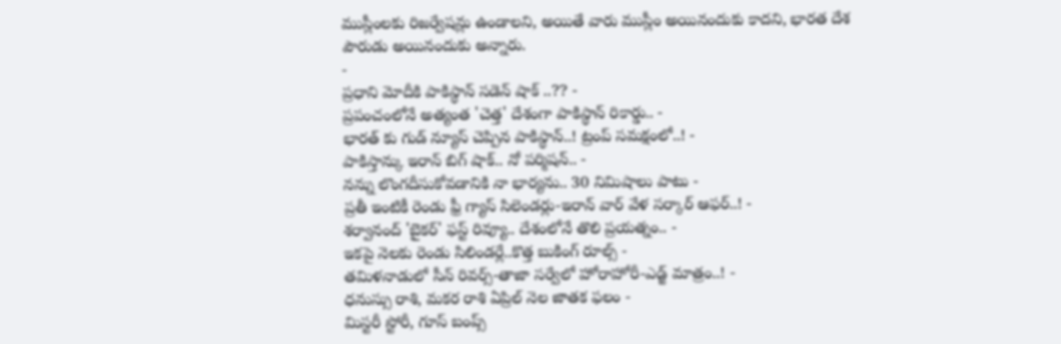ముస్లీంలకు రిజర్వేషన్లు ఉండాలని, అయితే వారు ముస్లీం అయినందుకు కాదని, భారత దేశ పౌరుడు అయినందుకు అన్నారు.
-
ప్రధాని మోదీకి పాకిస్థాన్ సడెన్ షాక్ ..?? -
ప్రపంచంలోనే అత్యంత 'చెత్త' దేశంగా పాకిస్థాన్ రికార్డు.. -
భారత్ కు గుడ్ న్యూస్ చెప్పిన పాకిస్థాన్..! ట్రంప్ సమక్షంలో..! -
పాకిస్తాన్కు ఇరాన్ బిగ్ షాక్.. నో పర్మిషన్.. -
నన్ను లొంగదీసుకోవడానికి నా భార్యను.. 30 నిమిషాలు పాటు -
ప్రతీ ఇంటికీ రెండు ఫ్రీ గ్యాస్ సిలెండర్లు-ఇరాన్ వార్ వేళ సర్కార్ ఆఫర్..! -
శర్వానంద్ 'బైకర్' ఫస్ట్ రివ్యూ.. దేశంలోనే తొలి ప్రయత్నం.. -
ఇకపై నెలకు రెండు సిలిండర్లే..కొత్త బుకింగ్ రూల్స్ -
తమిళనాడులో సీన్ రివర్స్-తాజా సర్వేలో హోరాహోరీ-ఎడ్జ్ మాత్రం..! -
ధనుస్సు రాశి, మకర రాశి ఏప్రిల్ నెల జాతక ఫలం -
మిస్టరీ స్టోరీ, గూస్ బంప్స్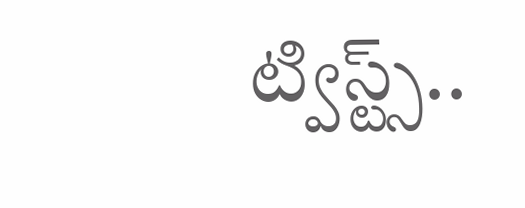ట్విస్ట్స్..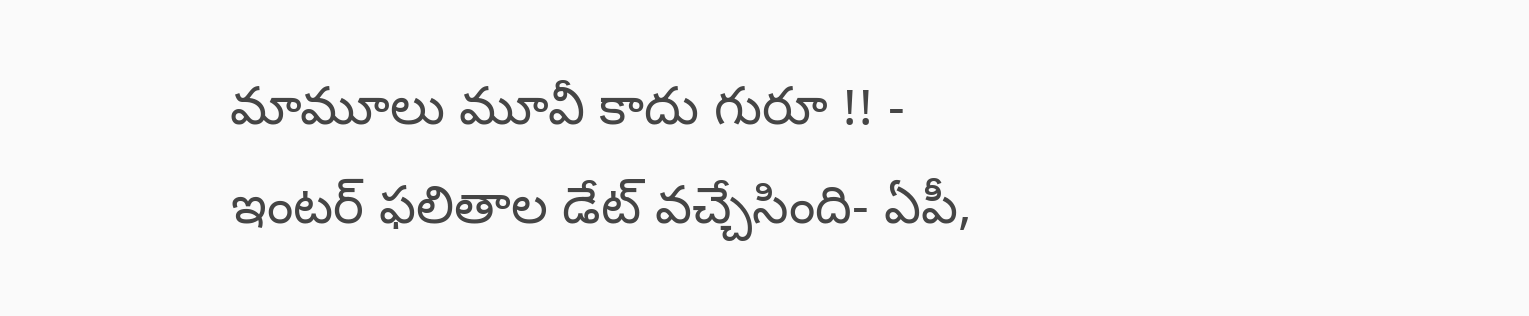మామూలు మూవీ కాదు గురూ !! -
ఇంటర్ ఫలితాల డేట్ వచ్చేసింది- ఏపీ,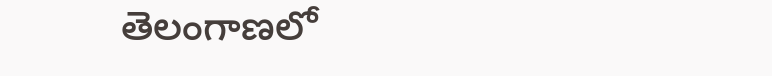తెలంగాణలో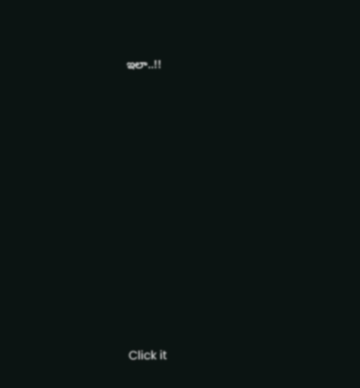ఇలా..!!












Click it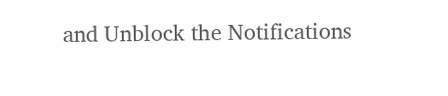and Unblock the Notifications